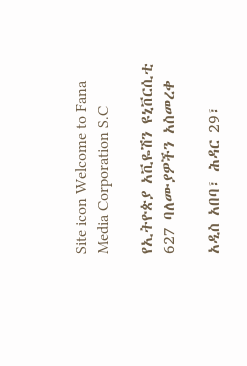Site icon Welcome to Fana Media Corporation S.C

የኢትዮጵያ አቪዬሽን ዩኒቨርሲቲ 627 ባለሙያዎችን አስመረቀ

አዲስ አበባ፣ ሕዳር 29፣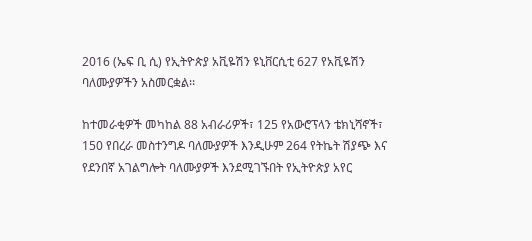2016 (ኤፍ ቢ ሲ) የኢትዮጵያ አቪዬሽን ዩኒቨርሲቲ 627 የአቪዬሽን ባለሙያዎችን አስመርቋል፡፡

ከተመራቂዎች መካከል 88 አብራሪዎች፣ 125 የአውሮፕላን ቴክኒሻኖች፣ 150 የበረራ መስተንግዶ ባለሙያዎች እንዲሁም 264 የትኬት ሽያጭ እና የደንበኛ አገልግሎት ባለሙያዎች እንደሚገኙበት የኢትዮጵያ አየር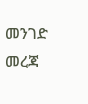መንገድ መረጃ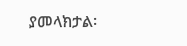ያመላክታል፡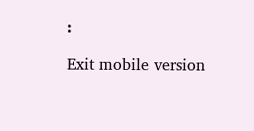፡

Exit mobile version